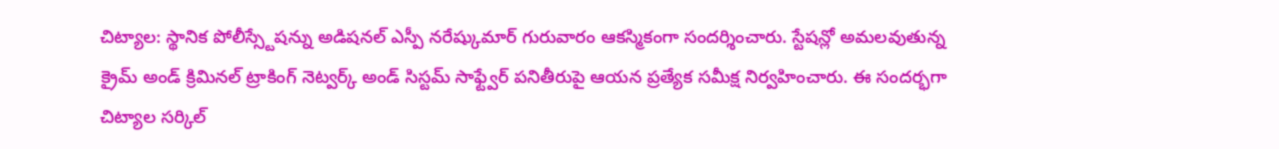చిట్యాల: స్థానిక పోలీస్స్టేషన్ను అడిషనల్ ఎస్పీ నరేష్కుమార్ గురువారం ఆకస్మికంగా సందర్శించారు. స్టేషన్లో అమలవుతున్న క్రైమ్ అండ్ క్రిమినల్ ట్రాకింగ్ నెట్వర్క్ అండ్ సిస్టమ్ సాఫ్ట్వేర్ పనితీరుపై ఆయన ప్రత్యేక సమీక్ష నిర్వహించారు. ఈ సందర్భగా చిట్యాల సర్కిల్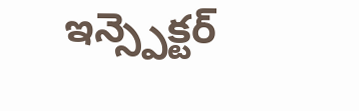ఇన్స్పెక్టర్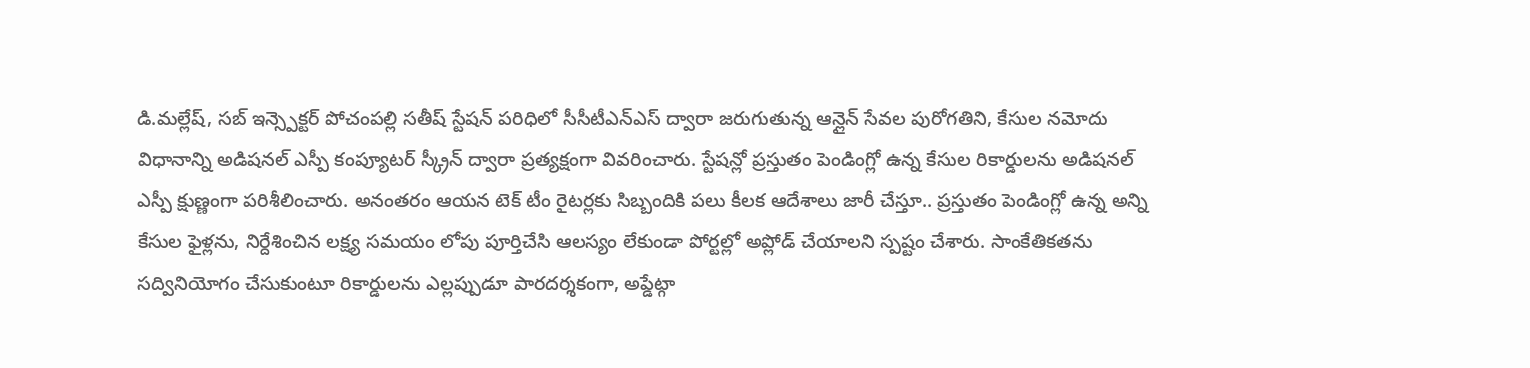డి.మల్లేష్, సబ్ ఇన్స్పెక్టర్ పోచంపల్లి సతీష్ స్టేషన్ పరిధిలో సీసీటీఎన్ఎస్ ద్వారా జరుగుతున్న ఆన్లైన్ సేవల పురోగతిని, కేసుల నమోదు విధానాన్ని అడిషనల్ ఎస్పీ కంప్యూటర్ స్క్రీన్ ద్వారా ప్రత్యక్షంగా వివరించారు. స్టేషన్లో ప్రస్తుతం పెండింగ్లో ఉన్న కేసుల రికార్డులను అడిషనల్ ఎస్పీ క్షుణ్ణంగా పరిశీలించారు. అనంతరం ఆయన టెక్ టీం రైటర్లకు సిబ్బందికి పలు కీలక ఆదేశాలు జారీ చేస్తూ.. ప్రస్తుతం పెండింగ్లో ఉన్న అన్ని కేసుల ఫైళ్లను, నిర్దేశించిన లక్ష్య సమయం లోపు పూర్తిచేసి ఆలస్యం లేకుండా పోర్టల్లో అప్లోడ్ చేయాలని స్పష్టం చేశారు. సాంకేతికతను సద్వినియోగం చేసుకుంటూ రికార్డులను ఎల్లప్పుడూ పారదర్శకంగా, అప్డేట్గా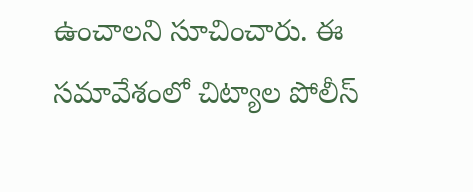ఉంచాలని సూచించారు. ఈ సమావేశంలో చిట్యాల పోలీస్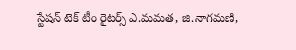స్టేషన్ టెక్ టీం రైటర్స్ ఎ.మమత, జి.నాగమణి,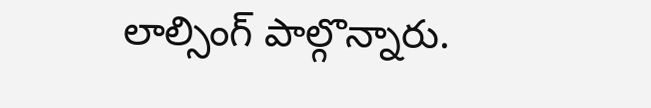లాల్సింగ్ పాల్గొన్నారు.